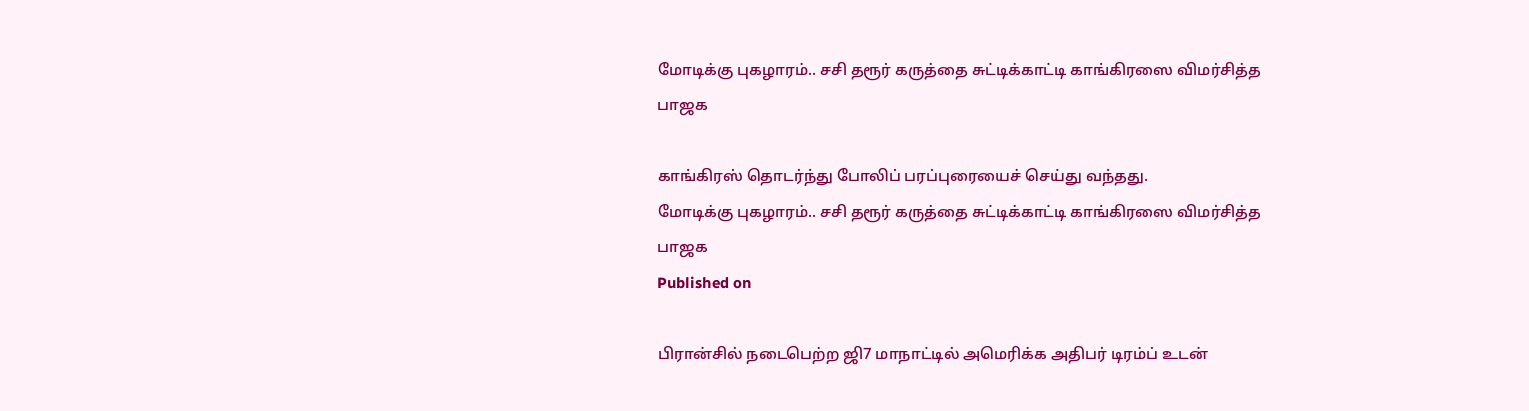மோடிக்கு புகழாரம்.. சசி தரூர் கருத்தை சுட்டிக்காட்டி காங்கிரஸை விமர்சித்த பாஜக

காங்கிரஸ் தொடர்ந்து போலிப் பரப்புரையைச் செய்து வந்தது.
மோடிக்கு புகழாரம்.. சசி தரூர் கருத்தை சுட்டிக்காட்டி காங்கிரஸை விமர்சித்த பாஜக
Published on

பிரான்சில் நடைபெற்ற ஜி7 மாநாட்டில் அமெரிக்க அதிபர் டிரம்ப் உடன்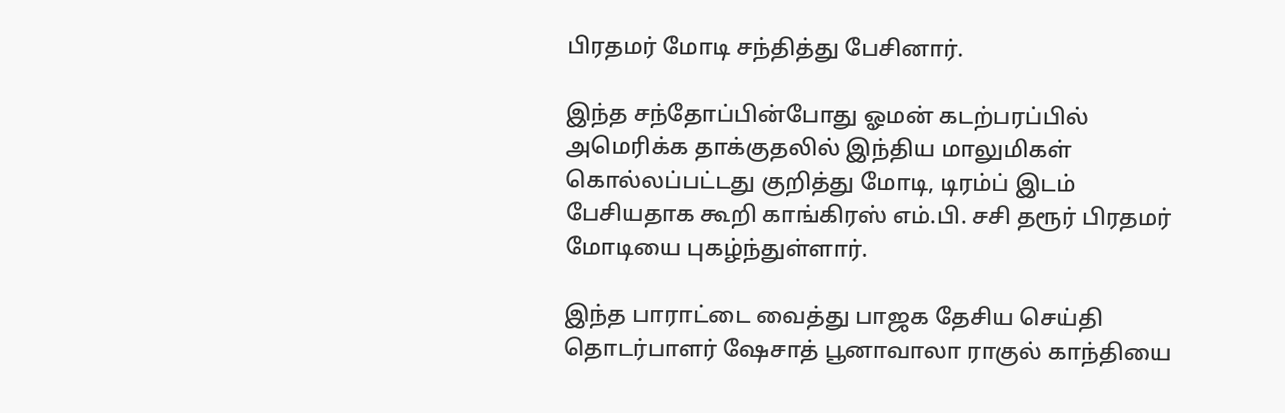பிரதமர் மோடி சந்தித்து பேசினார்.

இந்த சந்தோப்பின்போது ஓமன் கடற்பரப்பில் அமெரிக்க தாக்குதலில் இந்திய மாலுமிகள் கொல்லப்பட்டது குறித்து மோடி, டிரம்ப் இடம் பேசியதாக கூறி காங்கிரஸ் எம்.பி. சசி தரூர் பிரதமர் மோடியை புகழ்ந்துள்ளார்.

இந்த பாராட்டை வைத்து பாஜக தேசிய செய்தி தொடர்பாளர் ஷேசாத் பூனாவாலா ராகுல் காந்தியை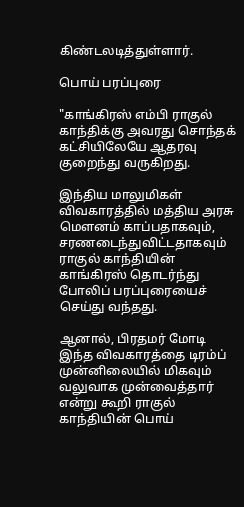கிண்டலடித்துள்ளார்.

பொய் பரப்புரை

"காங்கிரஸ் எம்பி ராகுல் காந்திக்கு அவரது சொந்தக் கட்சியிலேயே ஆதரவு குறைந்து வருகிறது.

இந்திய மாலுமிகள் விவகாரத்தில் மத்திய அரசு மௌனம் காப்பதாகவும், சரணடைந்துவிட்டதாகவும் ராகுல் காந்தியின் காங்கிரஸ் தொடர்ந்து போலிப் பரப்புரையைச் செய்து வந்தது.

ஆனால், பிரதமர் மோடி இந்த விவகாரத்தை டிரம்ப் முன்னிலையில் மிகவும் வலுவாக முன்வைத்தார் என்று கூறி ராகுல் காந்தியின் பொய்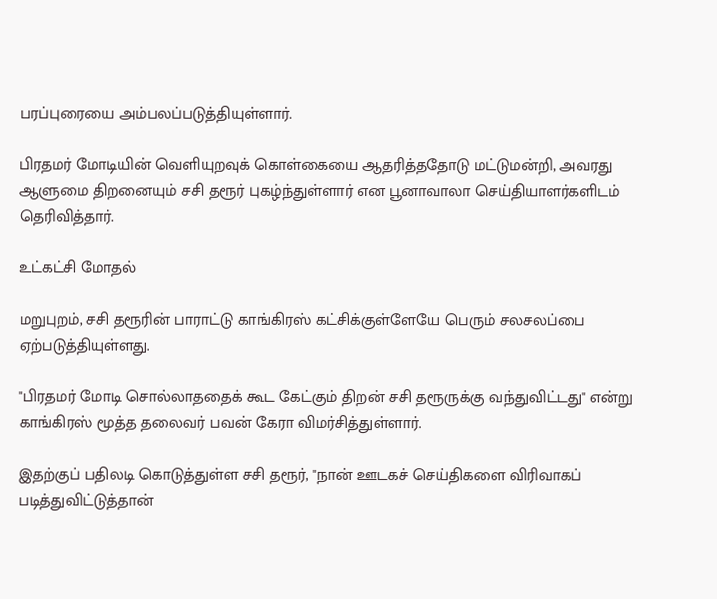பரப்புரையை அம்பலப்படுத்தியுள்ளார்.

பிரதமர் மோடியின் வெளியுறவுக் கொள்கையை ஆதரித்ததோடு மட்டுமன்றி, அவரது ஆளுமை திறனையும் சசி தரூர் புகழ்ந்துள்ளார் என பூனாவாலா செய்தியாளர்களிடம் தெரிவித்தார்.

உட்கட்சி மோதல்

மறுபுறம், சசி தரூரின் பாராட்டு காங்கிரஸ் கட்சிக்குள்ளேயே பெரும் சலசலப்பை ஏற்படுத்தியுள்ளது.

"பிரதமர் மோடி சொல்லாததைக் கூட கேட்கும் திறன் சசி தரூருக்கு வந்துவிட்டது" என்று காங்கிரஸ் மூத்த தலைவர் பவன் கேரா விமர்சித்துள்ளார்.

இதற்குப் பதிலடி கொடுத்துள்ள சசி தரூர், "நான் ஊடகச் செய்திகளை விரிவாகப் படித்துவிட்டுத்தான்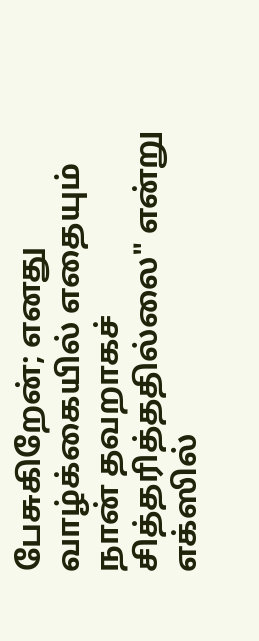பேசுகிறேன்; எனது வாழ்க்கையில் எதையும் நான் தவறாகச் சித்தரித்ததில்லை" என்று எக்ஸில்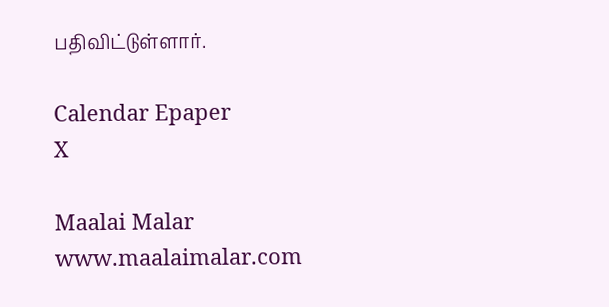பதிவிட்டுள்ளார்.

Calendar Epaper
X

Maalai Malar
www.maalaimalar.com